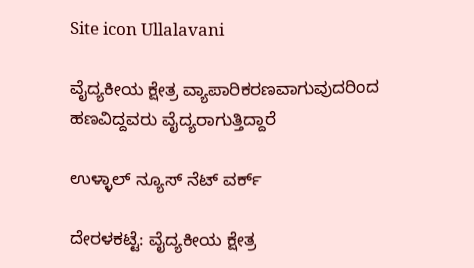Site icon Ullalavani

ವೈದ್ಯಕೀಯ ಕ್ಷೇತ್ರ ವ್ಯಾಪಾರಿಕರಣವಾಗುವುದರಿಂದ ಹಣವಿದ್ದವರು ವೈದ್ಯರಾಗುತ್ತಿದ್ದಾರೆ

ಉಳ್ಳಾಲ್ ನ್ಯೂಸ್ ನೆಟ್ ವರ್ಕ್

ದೇರಳಕಟ್ಟೆ: ವೈದ್ಯಕೀಯ ಕ್ಷೇತ್ರ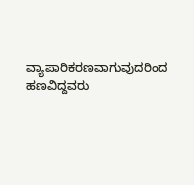ವ್ಯಾಪಾರಿಕರಣವಾಗುವುದರಿಂದ ಹಣವಿದ್ದವರು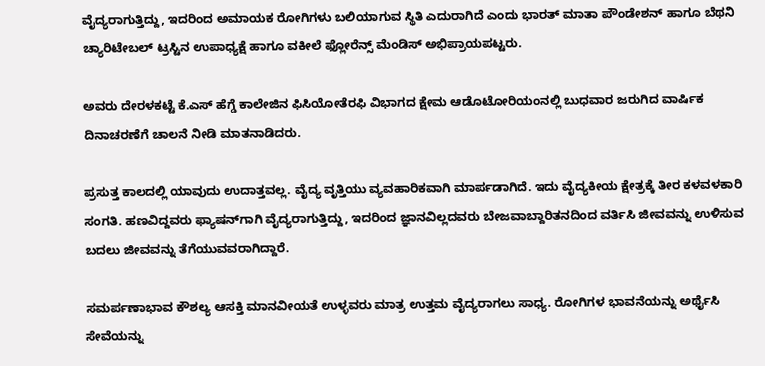ವೈದ್ಯರಾಗುತ್ತಿದ್ದು, ಇದರಿಂದ ಅಮಾಯಕ ರೋಗಿಗಳು ಬಲಿಯಾಗುವ ಸ್ಥಿತಿ ಎದುರಾಗಿದೆ ಎಂದು ಭಾರತ್ ಮಾತಾ ಪೌಂಡೇಶನ್ ಹಾಗೂ ಬೆಥನಿ ಚ್ಯಾರಿಟೇಬಲ್ ಟ್ರಸ್ಟಿನ ಉಪಾಧ್ಯಕ್ಷೆ ಹಾಗೂ ವಕೀಲೆ ಫ್ಲೋರೆನ್ಸ್ ಮೆಂಡಿಸ್ ಅಭಿಪ್ರಾಯಪಟ್ಟರು.

ಅವರು ದೇರಳಕಟ್ಟೆ ಕೆ.ಎಸ್ ಹೆಗ್ಡೆ ಕಾಲೇಜಿನ ಫಿಸಿಯೋತೆರಫಿ ವಿಭಾಗದ ಕ್ಷೇಮ ಆಡೊಟೋರಿಯಂನಲ್ಲಿ ಬುಧವಾರ ಜರುಗಿದ ವಾರ್ಷಿಕ ದಿನಾಚರಣೆಗೆ ಚಾಲನೆ ನೀಡಿ ಮಾತನಾಡಿದರು.

ಪ್ರಸುತ್ತ ಕಾಲದಲ್ಲಿ ಯಾವುದು ಉದಾತ್ತವಲ್ಲ. ವೈದ್ಯ ವೃತ್ತಿಯು ವ್ಯವಹಾರಿಕವಾಗಿ ಮಾರ್ಪಡಾಗಿದೆ. ಇದು ವೈದ್ಯಕೀಯ ಕ್ಷೇತ್ರಕ್ಕೆ ತೀರ ಕಳವಳಕಾರಿ ಸಂಗತಿ. ಹಣವಿದ್ದವರು ಫ್ಯಾಷನ್‍ಗಾಗಿ ವೈದ್ಯರಾಗುತ್ತಿದ್ದು, ಇದರಿಂದ ಜ್ಞಾನವಿಲ್ಲದವರು ಬೇಜವಾಬ್ದಾರಿತನದಿಂದ ವರ್ತಿಸಿ ಜೀವವನ್ನು ಉಳಿಸುವ ಬದಲು ಜೀವವನ್ನು ತೆಗೆಯುವವರಾಗಿದ್ದಾರೆ.

ಸಮರ್ಪಣಾಭಾವ ಕೌಶಲ್ಯ ಆಸಕ್ತಿ ಮಾನವೀಯತೆ ಉಳ್ಳವರು ಮಾತ್ರ ಉತ್ತಮ ವೈದ್ಯರಾಗಲು ಸಾಧ್ಯ. ರೋಗಿಗಳ ಭಾವನೆಯನ್ನು ಅರ್ಥೈಸಿ ಸೇವೆಯನ್ನು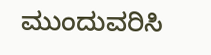ಮುಂದುವರಿಸಿ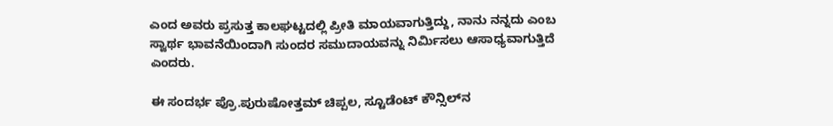ಎಂದ ಅವರು ಪ್ರಸುತ್ತ ಕಾಲಘಟ್ಟದಲ್ಲಿ ಪ್ರೀತಿ ಮಾಯವಾಗುತ್ತಿದ್ದು, ನಾನು ನನ್ನದು ಎಂಬ ಸ್ವಾರ್ಥ ಭಾವನೆಯಿಂದಾಗಿ ಸುಂದರ ಸಮುದಾಯವನ್ನು ನಿರ್ಮಿಸಲು ಆಸಾಧ್ಯವಾಗುತ್ತಿದೆ ಎಂದರು.

ಈ ಸಂದರ್ಭ ಪ್ರೊ.ಪುರುಷೋತ್ತಮ್ ಚಿಪ್ಪಲ, ಸ್ಟೂಡೆಂಟ್ ಕೌನ್ಸಿಲ್‍ನ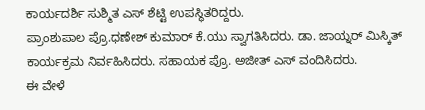ಕಾರ್ಯದರ್ಶಿ ಸುಶ್ಮಿತ ಎಸ್ ಶೆಟ್ಟಿ ಉಪಸ್ಥಿತರಿದ್ದರು.
ಪ್ರಾಂಶುಪಾಲ ಪ್ರೊ.ಧಣೇಶ್ ಕುಮಾರ್ ಕೆ.ಯು ಸ್ವಾಗತಿಸಿದರು. ಡಾ. ಜಾಯ್ನರ್ ಮಿಸ್ಕಿತ್ ಕಾರ್ಯಕ್ರಮ ನಿರ್ವಹಿಸಿದರು. ಸಹಾಯಕ ಪ್ರೊ. ಅಜೀತ್ ಎಸ್ ವಂದಿಸಿದರು.
ಈ ವೇಳೆ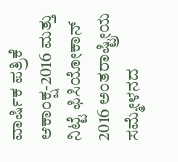ವಾರ್ಷಿಕ ಪತ್ರಿಕೆ ಆಕಾಂಕ್ಷ-2016 ಮತ್ತು ನಿಟ್ಟೆ ಫಿಸಿಯೋಕಾನ್ 2016 ಅಂತರಾಷ್ಟ್ರೀಯ ಸಮ್ಮೇಳನದ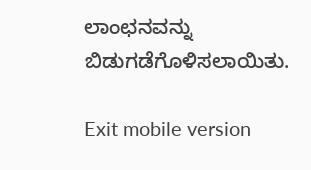ಲಾಂಛನವನ್ನು ಬಿಡುಗಡೆಗೊಳಿಸಲಾಯಿತು.

Exit mobile version